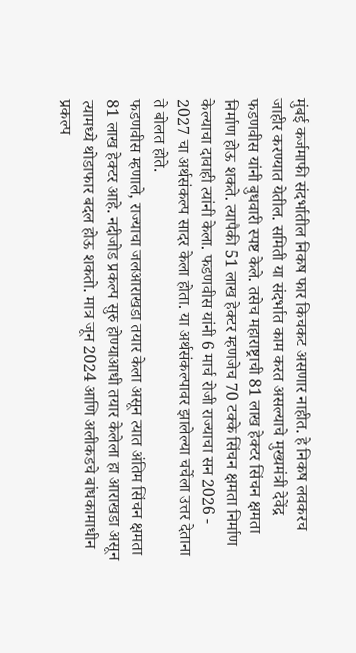मुंबई कर्जमाफी संदर्भातील निकष फार किचकट असणार नाहीत. हे निकष लवकरच जाहीर करण्यात येतील. समिती या संदर्भात काम करत असल्याचे मुख्यमंत्री देवेंद्र फडणवीस यांनी बुधवारी स्पष्ट केले. तसेच महाराष्ट्राची 81 लाख हेक्टर सिंचन क्षमता निर्माण होऊ शकते. त्यापैकी 51 लाख हेक्टर म्हणजेच 70 टक्के सिंचन क्षमता निर्माण केल्याचा दावाही त्यांनी केला. फडणवीस यांनी 6 मार्च रोजी राज्याचा सन 2026 - 2027 चा अर्थसंकल्प सादर केला होता. या अर्थसंकल्पावर झालेल्या चर्चेला उत्तर देताना ते बोलत होते.
फडणवीस म्हणाले, राज्याचा जलआराखडा तयार केला असून त्यात अंतिम सिंचन क्षमता 81 लाख हेक्टर आहे. नदीजोड प्रकल्प सुरु होण्याआधी तयार केलेला हा आराखडा असून त्यामध्ये थोडाफार बदल होऊ शकतो. मात्र जून 2024 आणि अलीकडचे बांधकामाधीन प्रकल्प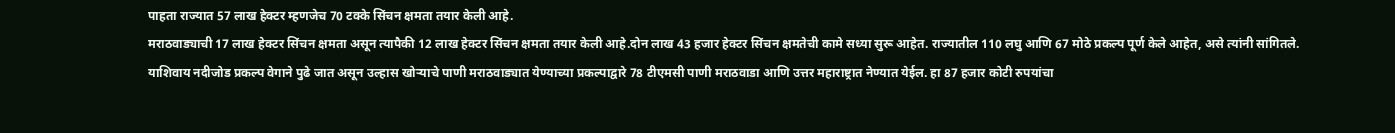पाहता राज्यात 57 लाख हेक्टर म्हणजेच 70 टक्के सिंचन क्षमता तयार केली आहे.
मराठवाड्याची 17 लाख हेक्टर सिंचन क्षमता असून त्यापैकी 12 लाख हेक्टर सिंचन क्षमता तयार केली आहे.दोन लाख 43 हजार हेक्टर सिंचन क्षमतेची कामे सध्या सुरू आहेत. राज्यातील 110 लघु आणि 67 मोठे प्रकल्प पूर्ण केले आहेत, असे त्यांनी सांगितले.
याशिवाय नदीजोड प्रकल्प वेगाने पुढे जात असून उल्हास खोऱ्याचे पाणी मराठवाड्यात येण्याच्या प्रकल्पाद्वारे 78 टीएमसी पाणी मराठवाडा आणि उत्तर महाराष्ट्रात नेण्यात येईल. हा 87 हजार कोटी रुपयांचा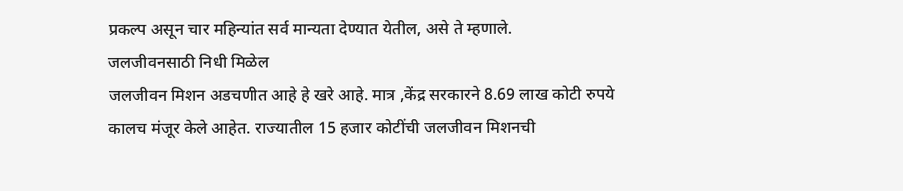प्रकल्प असून चार महिन्यांत सर्व मान्यता देण्यात येतील, असे ते म्हणाले.
जलजीवनसाठी निधी मिळेल
जलजीवन मिशन अडचणीत आहे हे खरे आहे. मात्र ,केंद्र सरकारने 8.69 लाख कोटी रुपये कालच मंजूर केले आहेत. राज्यातील 15 हजार कोटींची जलजीवन मिशनची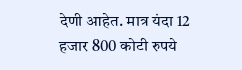देणी आहेत. मात्र यंदा 12 हजार 800 कोटी रुपये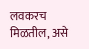लवकरच मिळतील, असे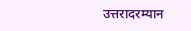उत्तरादरम्यान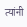त्यांनी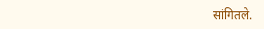सांगितले.